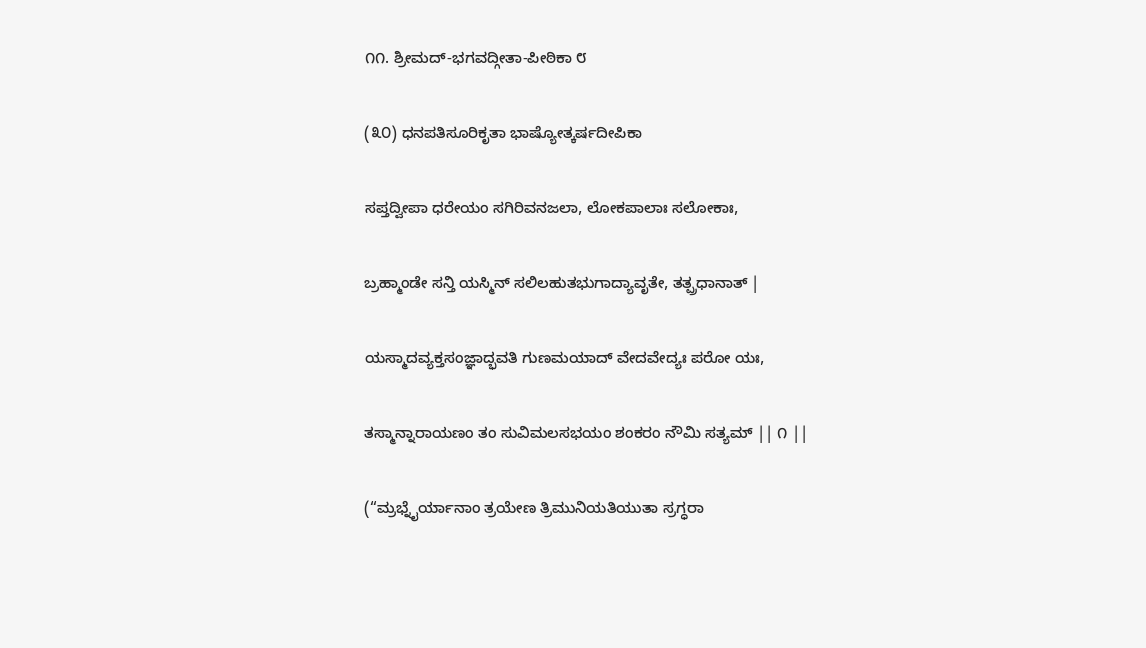೧೧. ಶ್ರೀಮದ್-ಭಗವದ್ಗೀತಾ-ಪೀಠಿಕಾ ೮

(೩೦) ಧನಪತಿಸೂರಿಕೃತಾ ಭಾಷ್ಯೋತ್ಕರ್ಷದೀಪಿಕಾ

ಸಪ್ತದ್ವೀಪಾ ಧರೇಯಂ ಸಗಿರಿವನಜಲಾ, ಲೋಕಪಾಲಾಃ ಸಲೋಕಾಃ,

ಬ್ರಹ್ಮಾಂಡೇ ಸನ್ತಿ ಯಸ್ಮಿನ್ ಸಲಿಲಹುತಭುಗಾದ್ಯಾವೃತೇ, ತತ್ಪ್ರಧಾನಾತ್ |

ಯಸ್ಮಾದವ್ಯಕ್ತಸಂಜ್ಞಾದ್ಭವತಿ ಗುಣಮಯಾದ್ ವೇದವೇದ್ಯಃ ಪರೋ ಯಃ,

ತಸ್ಮಾನ್ನಾರಾಯಣಂ ತಂ ಸುವಿಮಲಸಭಯಂ ಶಂಕರಂ ನೌಮಿ ಸತ್ಯಮ್ || ೧ ||

(“ಮ್ರಭ್ನೈರ್ಯಾನಾಂ ತ್ರಯೇಣ ತ್ರಿಮುನಿಯತಿಯುತಾ ಸ್ರಗ್ಧರಾ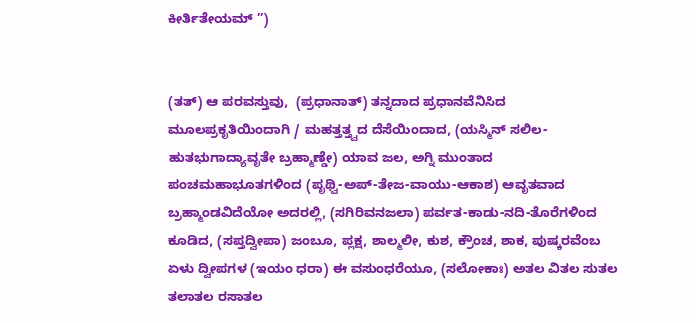ಕೀರ್ತಿತೇಯಮ್ ”)


(ತತ್) ಆ ಪರವಸ್ತುವು,  (ಪ್ರಧಾನಾತ್) ತನ್ನದಾದ ಪ್ರಧಾನವೆನಿಸಿದ ಮೂಲಪ್ರಕೃತಿಯಿಂದಾಗಿ / ಮಹತ್ತತ್ತ್ವದ ದೆಸೆಯಿಂದಾದ, (ಯಸ್ಮಿನ್ ಸಲಿಲ-ಹುತಭುಗಾದ್ಯಾವೃತೇ ಬ್ರಹ್ಮಾಣ್ಡೇ) ಯಾವ ಜಲ, ಅಗ್ನಿ ಮುಂತಾದ ಪಂಚಮಹಾಭೂತಗಳಿಂದ (ಪೃಥ್ವಿ-ಅಪ್-ತೇಜ-ವಾಯು-ಆಕಾಶ) ಆವೃತವಾದ ಬ್ರಹ್ಮಾಂಡವಿದೆಯೋ ಅದರಲ್ಲಿ, (ಸಗಿರಿವನಜಲಾ) ಪರ್ವತ-ಕಾಡು-ನದಿ-ತೊರೆಗಳಿಂದ ಕೂಡಿದ, (ಸಪ್ತದ್ವೀಪಾ) ಜಂಬೂ, ಪ್ಲಕ್ಷ, ಶಾಲ್ಮಲೀ, ಕುಶ, ಕ್ರೌಂಚ, ಶಾಕ, ಪುಷ್ಕರವೆಂಬ ಏಳು ದ್ವೀಪಗಳ (ಇಯಂ ಧರಾ) ಈ ವಸುಂಧರೆಯೂ, (ಸಲೋಕಾಃ) ಅತಲ ವಿತಲ ಸುತಲ ತಲಾತಲ ರಸಾತಲ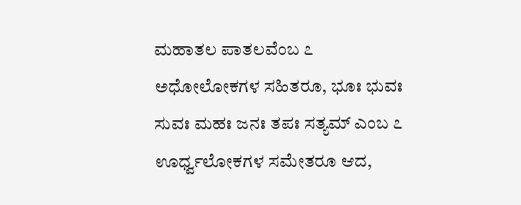ಮಹಾತಲ ಪಾತಲವೆಂಬ ೭ ಅಧೋಲೋಕಗಳ ಸಹಿತರೂ, ಭೂಃ ಭುವಃ ಸುವಃ ಮಹಃ ಜನಃ ತಪಃ ಸತ್ಯಮ್ ಎಂಬ ೭ ಊರ್ಧ್ವಲೋಕಗಳ ಸಮೇತರೂ ಆದ,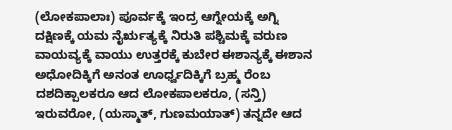(ಲೋಕಪಾಲಾಃ) ಪೂರ್ವಕ್ಕೆ ಇಂದ್ರ ಆಗ್ನೇಯಕ್ಕೆ ಅಗ್ನಿ ದಕ್ಷಿಣಕ್ಕೆ ಯಮ ನೈರ್ಋತ್ಯಕ್ಕೆ ನಿರುತಿ ಪಶ್ಚಿಮಕ್ಕೆ ವರುಣ ವಾಯವ್ಯಕ್ಕೆ ವಾಯು ಉತ್ತರಕ್ಕೆ ಕುಬೇರ ಈಶಾನ್ಯಕ್ಕೆ ಈಶಾನ ಅಧೋದಿಕ್ಕಿಗೆ ಅನಂತ ಊರ್ಧ್ವದಿಕ್ಕಿಗೆ ಬ್ರಹ್ಮ ರೆಂಬ ದಶದಿಕ್ಪಾಲಕರೂ ಆದ ಲೋಕಪಾಲಕರೂ, (ಸನ್ತಿ) ಇರುವರೋ, (ಯಸ್ಮಾತ್, ಗುಣಮಯಾತ್) ತನ್ನದೇ ಆದ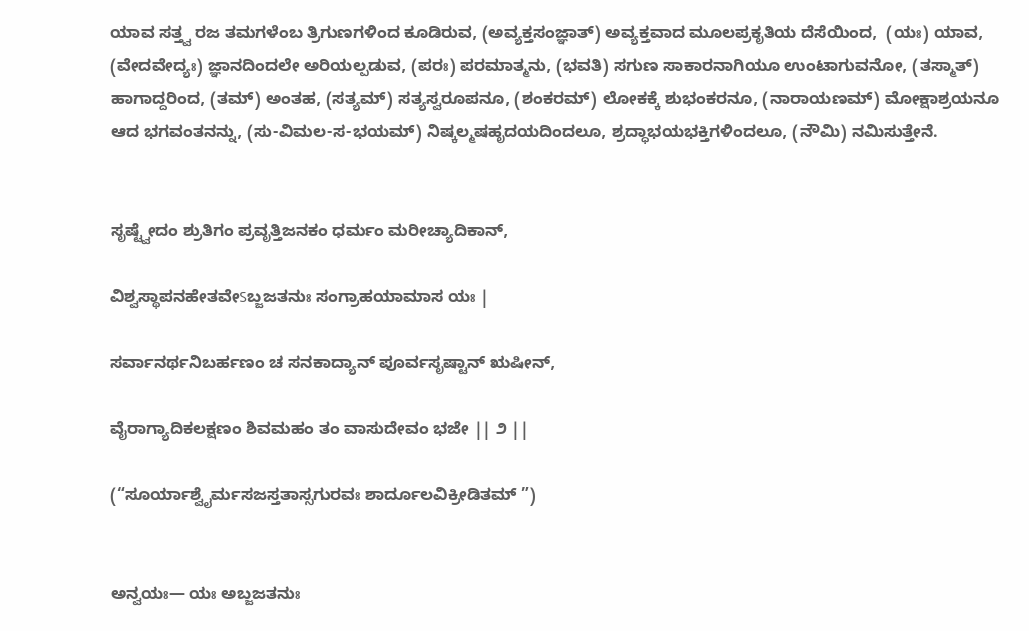ಯಾವ ಸತ್ತ್ವ ರಜ ತಮಗಳೆಂಬ ತ್ರಿಗುಣಗಳಿಂದ ಕೂಡಿರುವ, (ಅವ್ಯಕ್ತಸಂಜ್ಞಾತ್) ಅವ್ಯಕ್ತವಾದ ಮೂಲಪ್ರಕೃತಿಯ ದೆಸೆಯಿಂದ,  (ಯಃ) ಯಾವ, (ವೇದವೇದ್ಯಃ) ಜ್ಞಾನದಿಂದಲೇ ಅರಿಯಲ್ಪಡುವ, (ಪರಃ) ಪರಮಾತ್ಮನು, (ಭವತಿ) ಸಗುಣ ಸಾಕಾರನಾಗಿಯೂ ಉಂಟಾಗುವನೋ, (ತಸ್ಮಾತ್) ಹಾಗಾದ್ದರಿಂದ, (ತಮ್) ಅಂತಹ, (ಸತ್ಯಮ್) ಸತ್ಯಸ್ವರೂಪನೂ, (ಶಂಕರಮ್) ಲೋಕಕ್ಕೆ ಶುಭಂಕರನೂ, (ನಾರಾಯಣಮ್) ಮೋಕ್ಷಾಶ್ರಯನೂ ಆದ ಭಗವಂತನನ್ನು, (ಸು-ವಿಮಲ-ಸ-ಭಯಮ್) ನಿಷ್ಕಲ್ಮಷಹೃದಯದಿಂದಲೂ, ಶ್ರದ್ಧಾಭಯಭಕ್ತಿಗಳಿಂದಲೂ, (ನೌಮಿ) ನಮಿಸುತ್ತೇನೆ.


ಸೃಷ್ಟ್ವೇದಂ ಶ್ರುತಿಗಂ ಪ್ರವೃತ್ತಿಜನಕಂ ಧರ್ಮಂ ಮರೀಚ್ಯಾದಿಕಾನ್,

ವಿಶ್ವಸ್ಥಾಪನಹೇತವೇऽಬ್ಜಜತನುಃ ಸಂಗ್ರಾಹಯಾಮಾಸ ಯಃ |

ಸರ್ವಾನರ್ಥನಿಬರ್ಹಣಂ ಚ ಸನಕಾದ್ಯಾನ್ ಪೂರ್ವಸೃಷ್ಟಾನ್ ಋಷೀನ್,

ವೈರಾಗ್ಯಾದಿಕಲಕ್ಷಣಂ ಶಿವಮಹಂ ತಂ ವಾಸುದೇವಂ ಭಜೇ || ೨ ||

(“ಸೂರ್ಯಾಶ್ವೈರ್ಮಸಜಸ್ತತಾಸ್ಸಗುರವಃ ಶಾರ್ದೂಲವಿಕ್ರೀಡಿತಮ್ ”)


ಅನ್ವಯಃ— ಯಃ ಅಬ್ಜಜತನುಃ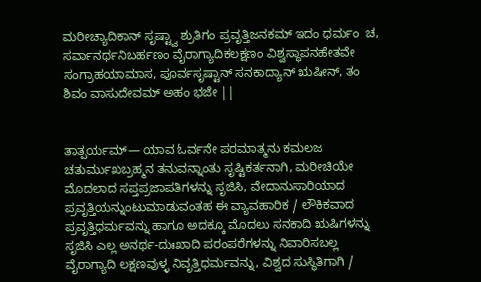ಮರೀಚ್ಯಾದಿಕಾನ್ ಸೃಷ್ಟ್ವಾ ಶ್ರುತಿಗಂ ಪ್ರವೃತ್ತಿಜನಕಮ್ ಇದಂ ಧರ್ಮಂ  ಚ, ಸರ್ವಾನರ್ಥನಿಬರ್ಹಣಂ ವೈರಾಗ್ಯಾದಿಕಲಕ್ಷಣಂ ವಿಶ್ವಸ್ಥಾಪನಹೇತವೇ ಸಂಗ್ರಾಹಯಾಮಾಸ, ಪೂರ್ವಸೃಷ್ಟಾನ್ ಸನಕಾದ್ಯಾನ್ ಋಷೀನ್, ತಂ ಶಿವಂ ವಾಸುದೇವಮ್ ಅಹಂ ಭಜೇ ||


ತಾತ್ಪರ್ಯಮ್— ಯಾವ ಓರ್ವನೇ ಪರಮಾತ್ಮನು ಕಮಲಜ ಚತುರ್ಮುಖಬ್ರಹ್ಮನ ತನುವನ್ನಾಂತು ಸೃಷ್ಟಿಕರ್ತನಾಗಿ, ಮರೀಚಿಯೇ ಮೊದಲಾದ ಸಪ್ತಪ್ರಜಾಪತಿಗಳನ್ನು ಸೃಜಿಸಿ, ವೇದಾನುಸಾರಿಯಾದ ಪ್ರವೃತ್ತಿಯನ್ನುಂಟುಮಾಡುವಂತಹ ಈ ವ್ಯಾವಹಾರಿಕ / ಲೌಕಿಕವಾದ ಪ್ರವೃತ್ತಿಧರ್ಮವನ್ನು ಹಾಗೂ ಅದಕ್ಕೂ ಮೊದಲು ಸನಕಾದಿ ಋಷಿಗಳನ್ನು ಸೃಜಿಸಿ ಎಲ್ಲ ಅನರ್ಥ-ದುಃಖಾದಿ ಪರಂಪರೆಗಳನ್ನು ನಿವಾರಿಸಬಲ್ಲ ವೈರಾಗ್ಯಾದಿ ಲಕ್ಷಣವುಳ್ಳ ನಿವೃತ್ತಿಧರ್ಮವನ್ನು, ವಿಶ್ವದ ಸುಸ್ಥಿತಿಗಾಗಿ /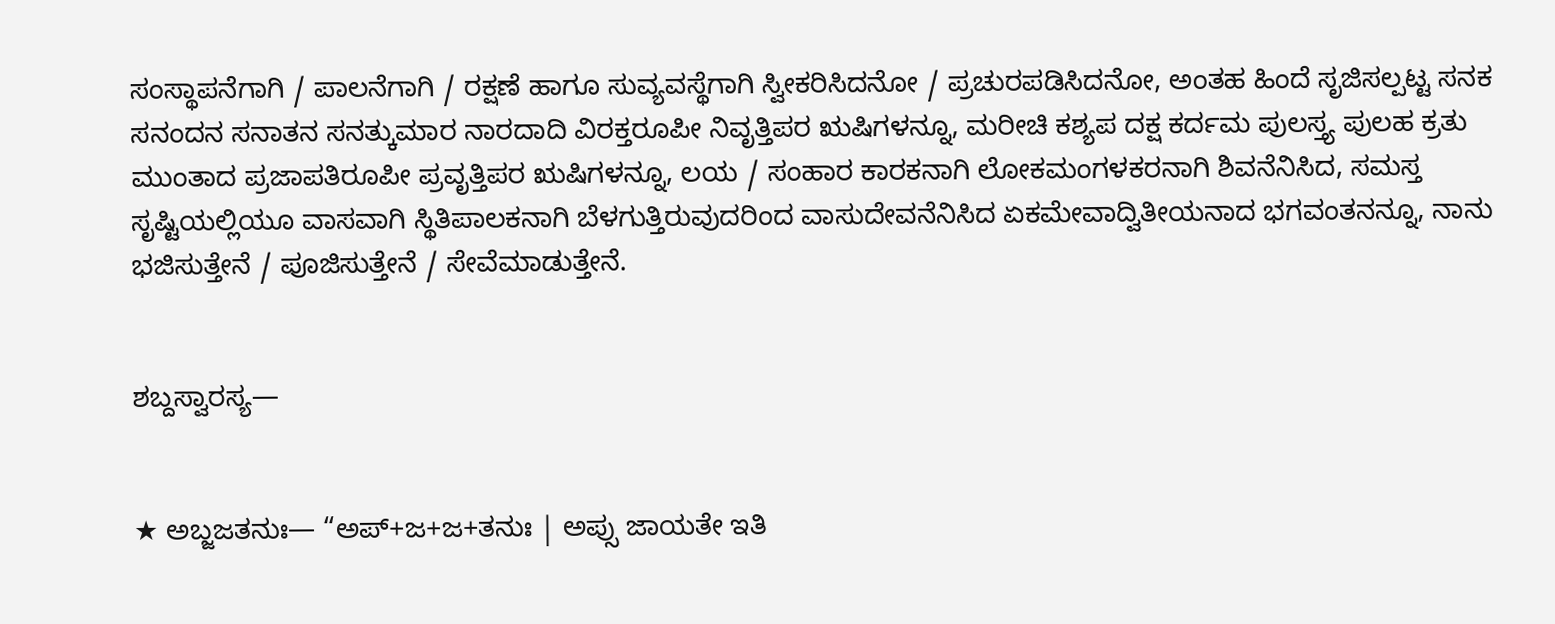ಸಂಸ್ಥಾಪನೆಗಾಗಿ / ಪಾಲನೆಗಾಗಿ / ರಕ್ಷಣೆ ಹಾಗೂ ಸುವ್ಯವಸ್ಥೆಗಾಗಿ ಸ್ವೀಕರಿಸಿದನೋ / ಪ್ರಚುರಪಡಿಸಿದನೋ, ಅಂತಹ ಹಿಂದೆ ಸೃಜಿಸಲ್ಪಟ್ಟ ಸನಕ ಸನಂದನ ಸನಾತನ ಸನತ್ಕುಮಾರ ನಾರದಾದಿ ವಿರಕ್ತರೂಪೀ ನಿವೃತ್ತಿಪರ ಋಷಿಗಳನ್ನೂ, ಮರೀಚಿ ಕಶ್ಯಪ ದಕ್ಷ ಕರ್ದಮ ಪುಲಸ್ತ್ಯ ಪುಲಹ ಕ್ರತು ಮುಂತಾದ ಪ್ರಜಾಪತಿರೂಪೀ ಪ್ರವೃತ್ತಿಪರ ಋಷಿಗಳನ್ನೂ, ಲಯ / ಸಂಹಾರ ಕಾರಕನಾಗಿ ಲೋಕಮಂಗಳಕರನಾಗಿ ಶಿವನೆನಿಸಿದ, ಸಮಸ್ತ ಸೃಷ್ಟಿಯಲ್ಲಿಯೂ ವಾಸವಾಗಿ ಸ್ಥಿತಿಪಾಲಕನಾಗಿ ಬೆಳಗುತ್ತಿರುವುದರಿಂದ ವಾಸುದೇವನೆನಿಸಿದ ಏಕಮೇವಾದ್ವಿತೀಯನಾದ ಭಗವಂತನನ್ನೂ, ನಾನು ಭಜಿಸುತ್ತೇನೆ / ಪೂಜಿಸುತ್ತೇನೆ / ಸೇವೆಮಾಡುತ್ತೇನೆ.


ಶಬ್ದಸ್ವಾರಸ್ಯ—


★ ಅಬ್ಜಜತನುಃ— “ಅಪ್+ಜ+ಜ+ತನುಃ | ಅಪ್ಸು ಜಾಯತೇ ಇತಿ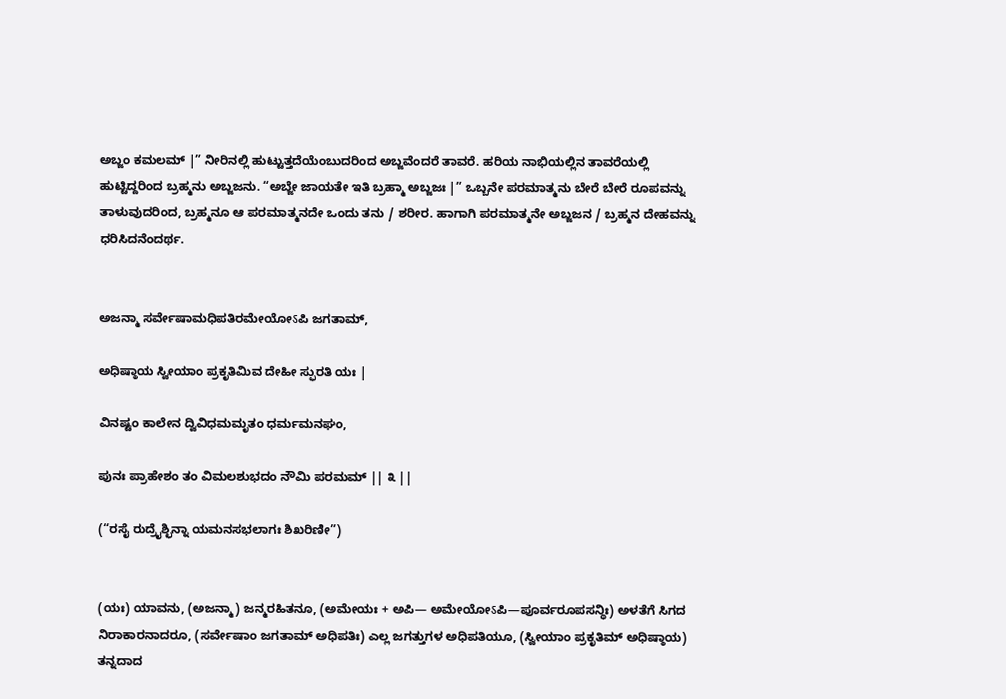ಅಬ್ಜಂ ಕಮಲಮ್ |” ನೀರಿನಲ್ಲಿ ಹುಟ್ಟುತ್ತದೆಯೆಂಬುದರಿಂದ ಅಬ್ಜವೆಂದರೆ ತಾವರೆ. ಹರಿಯ ನಾಭಿಯಲ್ಲಿನ ತಾವರೆಯಲ್ಲಿ ಹುಟ್ಟಿದ್ದರಿಂದ ಬ್ರಹ್ಮನು ಅಬ್ಜಜನು. “ಅಬ್ಜೇ ಜಾಯತೇ ಇತಿ ಬ್ರಹ್ಮಾ ಅಬ್ಜಜಃ |” ಒಬ್ಬನೇ ಪರಮಾತ್ಮನು ಬೇರೆ ಬೇರೆ ರೂಪವನ್ನು ತಾಳುವುದರಿಂದ, ಬ್ರಹ್ಮನೂ ಆ ಪರಮಾತ್ಮನದೇ ಒಂದು ತನು / ಶರೀರ. ಹಾಗಾಗಿ ಪರಮಾತ್ಮನೇ ಅಬ್ಜಜನ / ಬ್ರಹ್ಮನ ದೇಹವನ್ನು ಧರಿಸಿದನೆಂದರ್ಥ.


ಅಜನ್ಮಾ ಸರ್ವೇಷಾಮಧಿಪತಿರಮೇಯೋऽಪಿ ಜಗತಾಮ್,

ಅಧಿಷ್ಠಾಯ ಸ್ವೀಯಾಂ ಪ್ರಕೃತಿಮಿವ ದೇಹೀ ಸ್ಫುರತಿ ಯಃ |

ವಿನಷ್ಟಂ ಕಾಲೇನ ದ್ವಿವಿಧಮಮೃತಂ ಧರ್ಮಮನಘಂ,

ಪುನಃ ಪ್ರಾಹೇಶಂ ತಂ ವಿಮಲಶುಭದಂ ನೌಮಿ ಪರಮಮ್ || ೩ ||

(“ರಸೈ ರುದ್ರೈಶ್ಛಿನ್ನಾ ಯಮನಸಭಲಾಗಃ ಶಿಖರಿಣೀ”)


(ಯಃ) ಯಾವನು, (ಅಜನ್ಮಾ) ಜನ್ಮರಹಿತನೂ, (ಅಮೇಯಃ + ಅಪಿ— ಅಮೇಯೋऽಪಿ—ಪೂರ್ವರೂಪಸನ್ಧಿಃ) ಅಳತೆಗೆ ಸಿಗದ ನಿರಾಕಾರನಾದರೂ, (ಸರ್ವೇಷಾಂ ಜಗತಾಮ್ ಅಧಿಪತಿಃ) ಎಲ್ಲ ಜಗತ್ತುಗಳ ಅಧಿಪತಿಯೂ, (ಸ್ವೀಯಾಂ ಪ್ರಕೃತಿಮ್ ಅಧಿಷ್ಠಾಯ) ತನ್ನದಾದ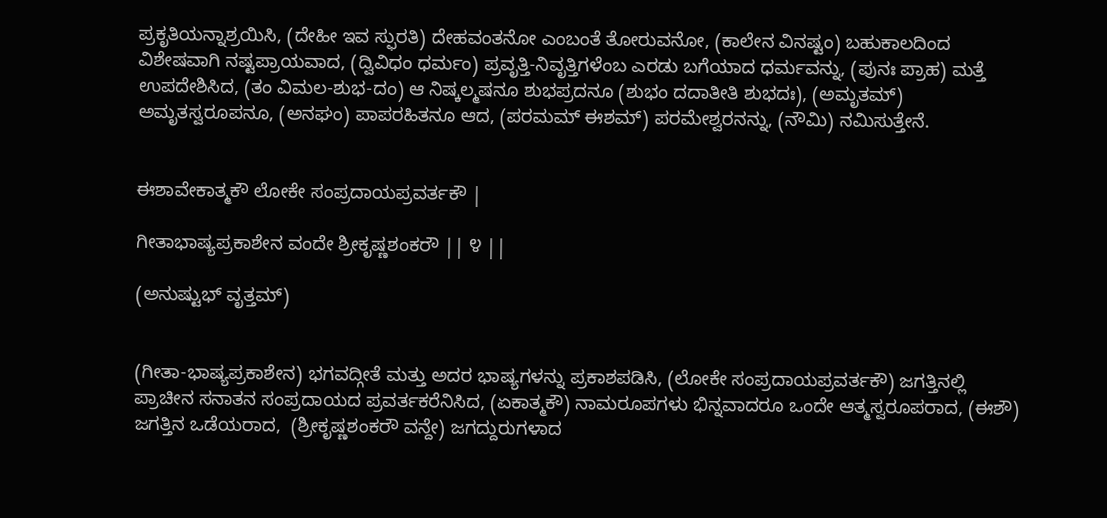ಪ್ರಕೃತಿಯನ್ನಾಶ್ರಯಿಸಿ, (ದೇಹೀ ಇವ ಸ್ಫುರತಿ) ದೇಹವಂತನೋ ಎಂಬಂತೆ ತೋರುವನೋ, (ಕಾಲೇನ ವಿನಷ್ಟಂ) ಬಹುಕಾಲದಿಂದ ವಿಶೇಷವಾಗಿ ನಷ್ಟಪ್ರಾಯವಾದ, (ದ್ವಿವಿಧಂ ಧರ್ಮಂ) ಪ್ರವೃತ್ತಿ-ನಿವೃತ್ತಿಗಳೆಂಬ ಎರಡು ಬಗೆಯಾದ ಧರ್ಮವನ್ನು, (ಪುನಃ ಪ್ರಾಹ) ಮತ್ತೆ ಉಪದೇಶಿಸಿದ, (ತಂ ವಿಮಲ-ಶುಭ-ದಂ) ಆ ನಿಷ್ಕಲ್ಮಷನೂ ಶುಭಪ್ರದನೂ (ಶುಭಂ ದದಾತೀತಿ ಶುಭದಃ), (ಅಮೃತಮ್) ಅಮೃತಸ್ವರೂಪನೂ, (ಅನಘಂ) ಪಾಪರಹಿತನೂ ಆದ, (ಪರಮಮ್ ಈಶಮ್) ಪರಮೇಶ್ವರನನ್ನು, (ನೌಮಿ) ನಮಿಸುತ್ತೇನೆ.


ಈಶಾವೇಕಾತ್ಮಕೌ ಲೋಕೇ ಸಂಪ್ರದಾಯಪ್ರವರ್ತಕೌ |

ಗೀತಾಭಾಷ್ಯಪ್ರಕಾಶೇನ ವಂದೇ ಶ್ರೀಕೃಷ್ಣಶಂಕರೌ || ೪ ||

(ಅನುಷ್ಟುಭ್ ವೃತ್ತಮ್)


(ಗೀತಾ-ಭಾಷ್ಯಪ್ರಕಾಶೇನ) ಭಗವದ್ಗೀತೆ ಮತ್ತು ಅದರ ಭಾಷ್ಯಗಳನ್ನು ಪ್ರಕಾಶಪಡಿಸಿ, (ಲೋಕೇ ಸಂಪ್ರದಾಯಪ್ರವರ್ತಕೌ) ಜಗತ್ತಿನಲ್ಲಿ ಪ್ರಾಚೀನ ಸನಾತನ ಸಂಪ್ರದಾಯದ ಪ್ರವರ್ತಕರೆನಿಸಿದ, (ಏಕಾತ್ಮಕೌ) ನಾಮರೂಪಗಳು ಭಿನ್ನವಾದರೂ ಒಂದೇ ಆತ್ಮಸ್ವರೂಪರಾದ, (ಈಶೌ) ಜಗತ್ತಿನ ಒಡೆಯರಾದ,  (ಶ್ರೀಕೃಷ್ಣಶಂಕರೌ ವನ್ದೇ) ಜಗದ್ದುರುಗಳಾದ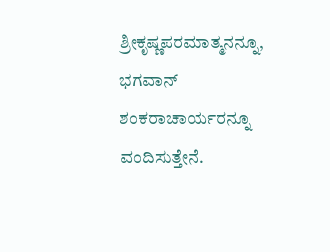ಶ್ರೀಕೃಷ್ಣಪರಮಾತ್ಮನನ್ನೂ, ಭಗವಾನ್ ಶಂಕರಾಚಾರ್ಯರನ್ನೂ ವಂದಿಸುತ್ತೇನೆ.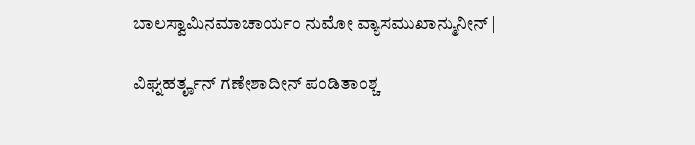ಬಾಲಸ್ವಾಮಿನಮಾಚಾರ್ಯಂ ನುಮೋ ವ್ಯಾಸಮುಖಾನ್ಮುನೀನ್ |

ವಿಘ್ನಹರ್ತೄನ್ ಗಣೇಶಾದೀನ್ ಪಂಡಿತಾಂಶ್ಚ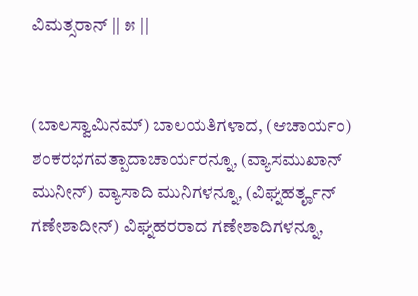ವಿಮತ್ಸರಾನ್ || ೫ ||


(ಬಾಲಸ್ವಾಮಿನಮ್) ಬಾಲಯತಿಗಳಾದ, (ಆಚಾರ್ಯಂ) ಶಂಕರಭಗವತ್ಪಾದಾಚಾರ್ಯರನ್ನೂ, (ವ್ಯಾಸಮುಖಾನ್ ಮುನೀನ್) ವ್ಯಾಸಾದಿ ಮುನಿಗಳನ್ನೂ, (ವಿಘ್ನಹರ್ತೄನ್ ಗಣೇಶಾದೀನ್) ವಿಘ್ನಹರರಾದ ಗಣೇಶಾದಿಗಳನ್ನೂ,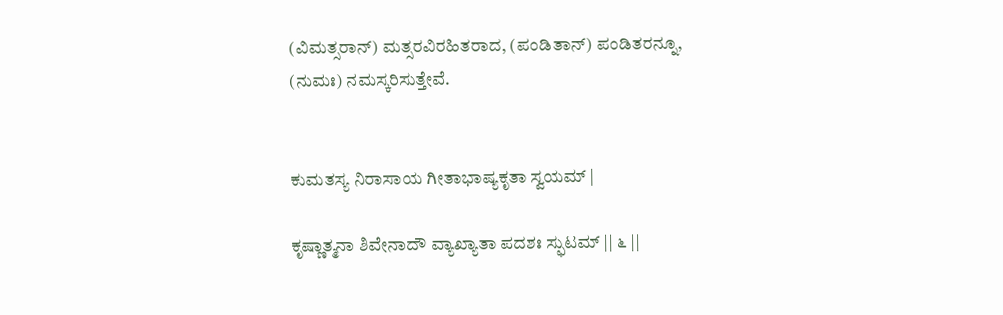(ವಿಮತ್ಸರಾನ್) ಮತ್ಸರವಿರಹಿತರಾದ, (ಪಂಡಿತಾನ್) ಪಂಡಿತರನ್ನೂ, (ನುಮಃ) ನಮಸ್ಕರಿಸುತ್ತೇವೆ.


ಕುಮತಸ್ಯ ನಿರಾಸಾಯ ಗೀತಾಭಾಷ್ಯಕೃತಾ ಸ್ವಯಮ್ |

ಕೃಷ್ಣಾತ್ಮನಾ ಶಿವೇನಾದೌ ವ್ಯಾಖ್ಯಾತಾ ಪದಶಃ ಸ್ಫುಟಮ್ || ೬ ||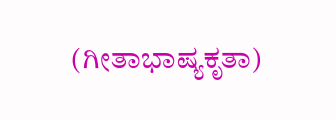(ಗೀತಾಭಾಷ್ಯಕೃತಾ)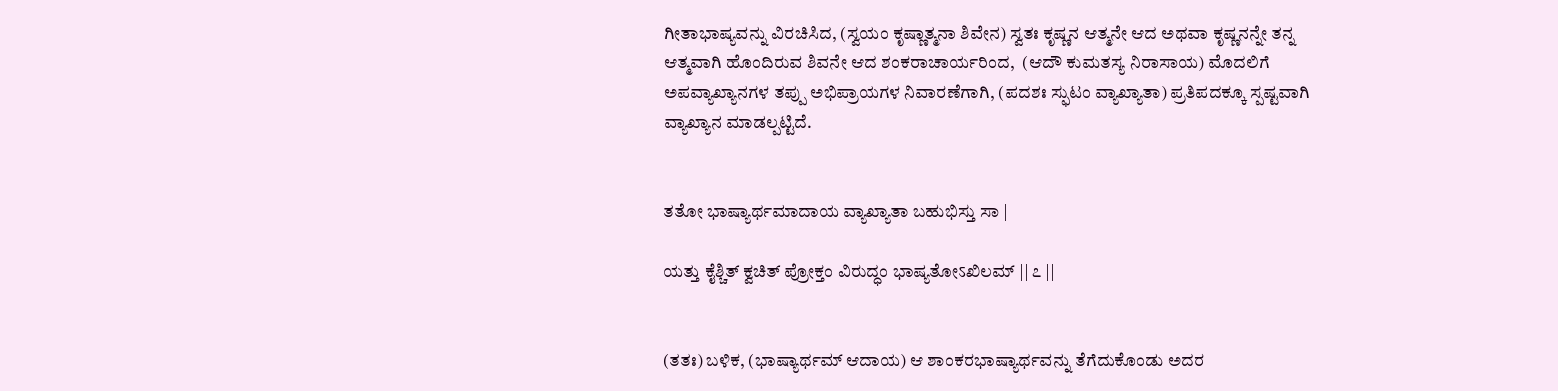ಗೀತಾಭಾಷ್ಯವನ್ನು ವಿರಚಿಸಿದ, (ಸ್ವಯಂ ಕೃಷ್ಣಾತ್ಮನಾ ಶಿವೇನ) ಸ್ವತಃ ಕೃಷ್ಣನ ಆತ್ಮನೇ ಆದ ಅಥವಾ ಕೃಷ್ಣನನ್ನೇ ತನ್ನ ಆತ್ಮವಾಗಿ ಹೊಂದಿರುವ ಶಿವನೇ ಆದ ಶಂಕರಾಚಾರ್ಯರಿಂದ,  (ಆದೌ ಕುಮತಸ್ಯ ನಿರಾಸಾಯ) ಮೊದಲಿಗೆ ಅಪವ್ಯಾಖ್ಯಾನಗಳ ತಪ್ಪು ಅಭಿಪ್ರಾಯಗಳ ನಿವಾರಣೆಗಾಗಿ, (ಪದಶಃ ಸ್ಫುಟಂ ವ್ಯಾಖ್ಯಾತಾ) ಪ್ರತಿಪದಕ್ಕೂ ಸ್ಪಷ್ಟವಾಗಿ ವ್ಯಾಖ್ಯಾನ ಮಾಡಲ್ಪಟ್ಟಿದೆ.


ತತೋ ಭಾಷ್ಯಾರ್ಥಮಾದಾಯ ವ್ಯಾಖ್ಯಾತಾ ಬಹುಭಿಸ್ತು ಸಾ |

ಯತ್ತು ಕೈಶ್ಚಿತ್ ಕ್ವಚಿತ್ ಪ್ರೋಕ್ತಂ ವಿರುದ್ಧಂ ಭಾಷ್ಯತೋऽಖಿಲಮ್ || ೭ ||


(ತತಃ) ಬಳಿಕ, (ಭಾಷ್ಯಾರ್ಥಮ್ ಆದಾಯ) ಆ ಶಾಂಕರಭಾಷ್ಯಾರ್ಥವನ್ನು ತೆಗೆದುಕೊಂಡು ಅದರ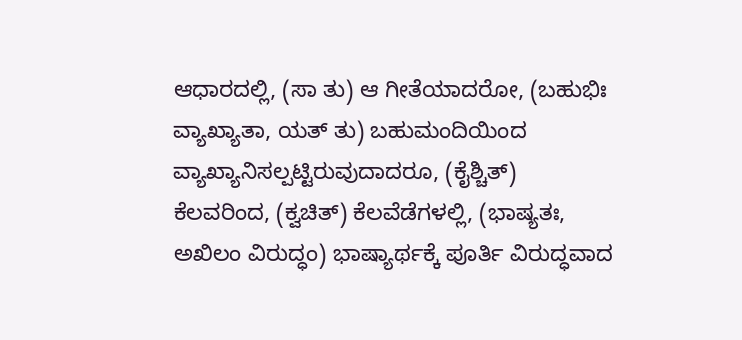ಆಧಾರದಲ್ಲಿ, (ಸಾ ತು) ಆ ಗೀತೆಯಾದರೋ, (ಬಹುಭಿಃ ವ್ಯಾಖ್ಯಾತಾ, ಯತ್ ತು) ಬಹುಮಂದಿಯಿಂದ ವ್ಯಾಖ್ಯಾನಿಸಲ್ಪಟ್ಟಿರುವುದಾದರೂ, (ಕೈಶ್ಚಿತ್) ಕೆಲವರಿಂದ, (ಕ್ವಚಿತ್) ಕೆಲವೆಡೆಗಳಲ್ಲಿ, (ಭಾಷ್ಯತಃ, ಅಖಿಲಂ ವಿರುದ್ಧಂ) ಭಾಷ್ಯಾರ್ಥಕ್ಕೆ ಪೂರ್ತಿ ವಿರುದ್ಧವಾದ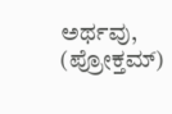ಅರ್ಥವು, (ಪ್ರೋಕ್ತಮ್)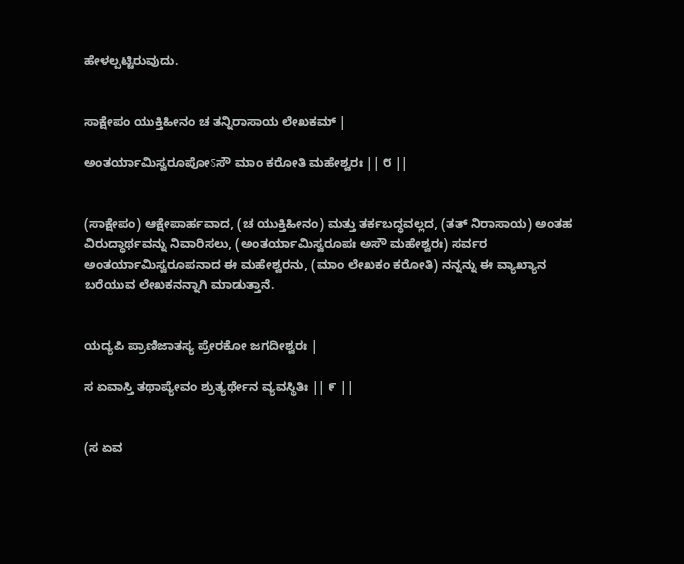ಹೇಳಲ್ಪಟ್ಟಿರುವುದು.


ಸಾಕ್ಷೇಪಂ ಯುಕ್ತಿಹೀನಂ ಚ ತನ್ನಿರಾಸಾಯ ಲೇಖಕಮ್ |

ಅಂತರ್ಯಾಮಿಸ್ವರೂಪೋऽಸೌ ಮಾಂ ಕರೋತಿ ಮಹೇಶ್ವರಃ || ೮ ||


(ಸಾಕ್ಷೇಪಂ) ಆಕ್ಷೇಪಾರ್ಹವಾದ, (ಚ ಯುಕ್ತಿಹೀನಂ) ಮತ್ತು ತರ್ಕಬದ್ಧವಲ್ಲದ, (ತತ್ ನಿರಾಸಾಯ) ಅಂತಹ ವಿರುದ್ಧಾರ್ಥವನ್ನು ನಿವಾರಿಸಲು, (ಅಂತರ್ಯಾಮಿಸ್ವರೂಪಃ ಅಸೌ ಮಹೇಶ್ವರಃ) ಸರ್ವರ ಅಂತರ್ಯಾಮಿಸ್ವರೂಪನಾದ ಈ ಮಹೇಶ್ವರನು, (ಮಾಂ ಲೇಖಕಂ ಕರೋತಿ) ನನ್ನನ್ನು ಈ ವ್ಯಾಖ್ಯಾನ ಬರೆಯುವ ಲೇಖಕನನ್ನಾಗಿ ಮಾಡುತ್ತಾನೆ.


ಯದ್ಯಪಿ ಪ್ರಾಣಿಜಾತಸ್ಯ ಪ್ರೇರಕೋ ಜಗದೀಶ್ವರಃ |

ಸ ಏವಾಸ್ತಿ ತಥಾಪ್ಯೇವಂ ಶ್ರುತ್ಯರ್ಥೇನ ವ್ಯವಸ್ಥಿತಿಃ || ೯ ||


(ಸ ಏವ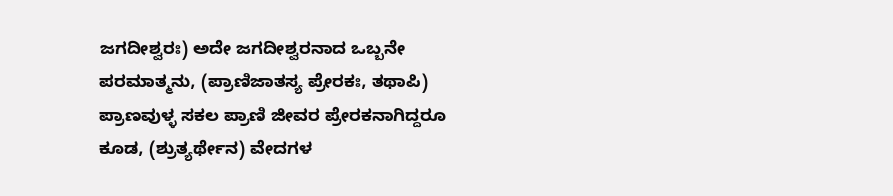ಜಗದೀಶ್ವರಃ) ಅದೇ ಜಗದೀಶ್ವರನಾದ ಒಬ್ಬನೇ ಪರಮಾತ್ಮನು, (ಪ್ರಾಣಿಜಾತಸ್ಯ ಪ್ರೇರಕಃ, ತಥಾಪಿ) ಪ್ರಾಣವುಳ್ಳ ಸಕಲ ಪ್ರಾಣಿ ಜೀವರ ಪ್ರೇರಕನಾಗಿದ್ದರೂ ಕೂಡ, (ಶ್ರುತ್ಯರ್ಥೇನ) ವೇದಗಳ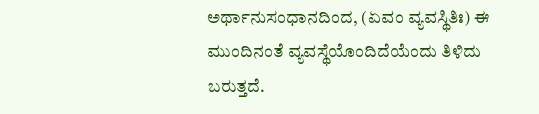ಅರ್ಥಾನುಸಂಧಾನದಿಂದ, (ಏವಂ ವ್ಯವಸ್ಥಿತಿಃ) ಈ ಮುಂದಿನಂತೆ ವ್ಯವಸ್ಥೆಯೊಂದಿದೆಯೆಂದು ತಿಳಿದು ಬರುತ್ತದೆ.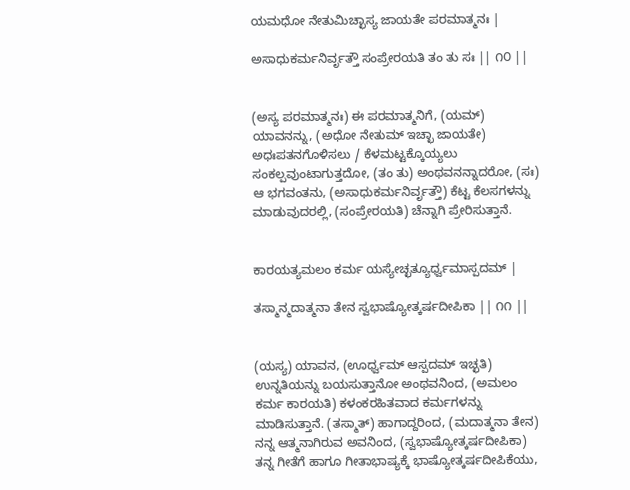ಯಮಧೋ ನೇತುಮಿಚ್ಛಾಸ್ಯ ಜಾಯತೇ ಪರಮಾತ್ಮನಃ |

ಅಸಾಧುಕರ್ಮನಿರ್ವೃತ್ತೌ ಸಂಪ್ರೇರಯತಿ ತಂ ತು ಸಃ || ೧೦ ||


(ಅಸ್ಯ ಪರಮಾತ್ಮನಃ) ಈ ಪರಮಾತ್ಮನಿಗೆ, (ಯಮ್) ಯಾವನನ್ನು, (ಅಧೋ ನೇತುಮ್ ಇಚ್ಛಾ ಜಾಯತೇ) ಅಧಃಪತನಗೊಳಿಸಲು / ಕೆಳಮಟ್ಟಕ್ಕೊಯ್ಯಲು ಸಂಕಲ್ಪವುಂಟಾಗುತ್ತದೋ, (ತಂ ತು) ಅಂಥವನನ್ನಾದರೋ, (ಸಃ) ಆ ಭಗವಂತನು, (ಅಸಾಧುಕರ್ಮನಿರ್ವೃತ್ತೌ) ಕೆಟ್ಟ ಕೆಲಸಗಳನ್ನು ಮಾಡುವುದರಲ್ಲಿ, (ಸಂಪ್ರೇರಯತಿ) ಚೆನ್ನಾಗಿ ಪ್ರೇರಿಸುತ್ತಾನೆ.


ಕಾರಯತ್ಯಮಲಂ ಕರ್ಮ ಯಸ್ಯೇಚ್ಛತ್ಯೂರ್ಧ್ವಮಾಸ್ಪದಮ್ |

ತಸ್ಮಾನ್ಮದಾತ್ಮನಾ ತೇನ ಸ್ವಭಾಷ್ಯೋತ್ಕರ್ಷದೀಪಿಕಾ || ೧೧ ||


(ಯಸ್ಯ) ಯಾವನ, (ಊರ್ಧ್ವಮ್ ಆಸ್ಪದಮ್ ಇಚ್ಛತಿ) ಉನ್ನತಿಯನ್ನು ಬಯಸುತ್ತಾನೋ ಅಂಥವನಿಂದ, (ಅಮಲಂ ಕರ್ಮ ಕಾರಯತಿ) ಕಳಂಕರಹಿತವಾದ ಕರ್ಮಗಳನ್ನು ಮಾಡಿಸುತ್ತಾನೆ. (ತಸ್ಮಾತ್) ಹಾಗಾದ್ದರಿಂದ, (ಮದಾತ್ಮನಾ ತೇನ) ನನ್ನ ಆತ್ಮನಾಗಿರುವ ಅವನಿಂದ, (ಸ್ವಭಾಷ್ಯೋತ್ಕರ್ಷದೀಪಿಕಾ) ತನ್ನ ಗೀತೆಗೆ ಹಾಗೂ ಗೀತಾಭಾಷ್ಯಕ್ಕೆ ಭಾಷ್ಯೋತ್ಕರ್ಷದೀಪಿಕೆಯು,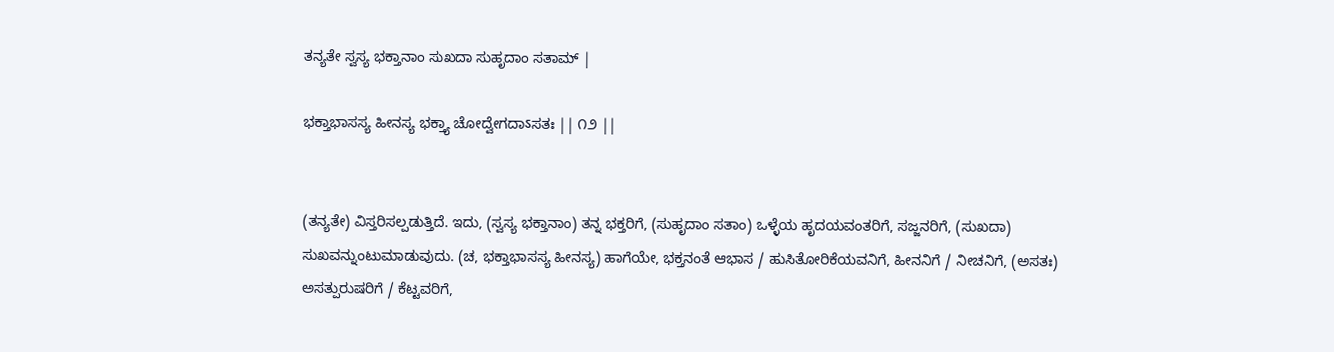ತನ್ಯತೇ ಸ್ವಸ್ಯ ಭಕ್ತಾನಾಂ ಸುಖದಾ ಸುಹೃದಾಂ ಸತಾಮ್ |

ಭಕ್ತಾಭಾಸಸ್ಯ ಹೀನಸ್ಯ ಭಕ್ತ್ಯಾ ಚೋದ್ವೇಗದಾऽಸತಃ || ೧೨ ||


(ತನ್ಯತೇ) ವಿಸ್ತರಿಸಲ್ಪಡುತ್ತಿದೆ. ಇದು, (ಸ್ವಸ್ಯ ಭಕ್ತಾನಾಂ) ತನ್ನ ಭಕ್ತರಿಗೆ, (ಸುಹೃದಾಂ ಸತಾಂ) ಒಳ್ಳೆಯ ಹೃದಯವಂತರಿಗೆ, ಸಜ್ಜನರಿಗೆ, (ಸುಖದಾ) ಸುಖವನ್ನುಂಟುಮಾಡುವುದು. (ಚ, ಭಕ್ತಾಭಾಸಸ್ಯ ಹೀನಸ್ಯ) ಹಾಗೆಯೇ, ಭಕ್ತನಂತೆ ಆಭಾಸ / ಹುಸಿತೋರಿಕೆಯವನಿಗೆ, ಹೀನನಿಗೆ / ನೀಚನಿಗೆ, (ಅಸತಃ) ಅಸತ್ಪುರುಷರಿಗೆ / ಕೆಟ್ಟವರಿಗೆ,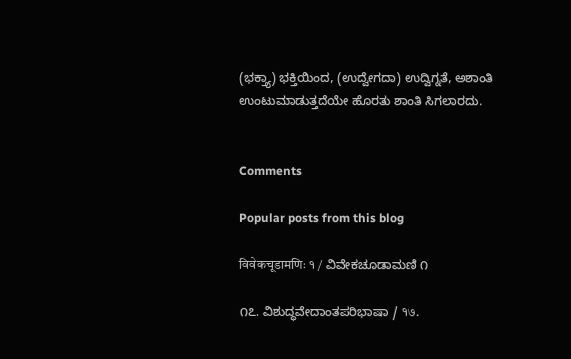(ಭಕ್ತ್ಯಾ) ಭಕ್ತಿಯಿಂದ, (ಉದ್ವೇಗದಾ) ಉದ್ವಿಗ್ನತೆ, ಅಶಾಂತಿ ಉಂಟುಮಾಡುತ್ತದೆಯೇ ಹೊರತು ಶಾಂತಿ ಸಿಗಲಾರದು.


Comments

Popular posts from this blog

विवेकचूडामणिः १ / ವಿವೇಕಚೂಡಾಮಣಿ ೧

೧೭. ವಿಶುದ್ಧವೇದಾಂತಪರಿಭಾಷಾ / १७.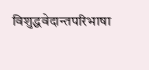विशुद्धवेदान्तपरिभाषा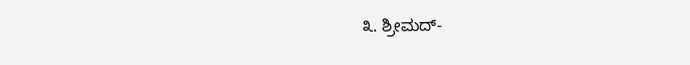೩. ಶ್ರೀಮದ್-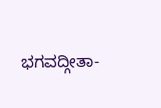ಭಗವದ್ಗೀತಾ-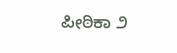ಪೀಠಿಕಾ ೨